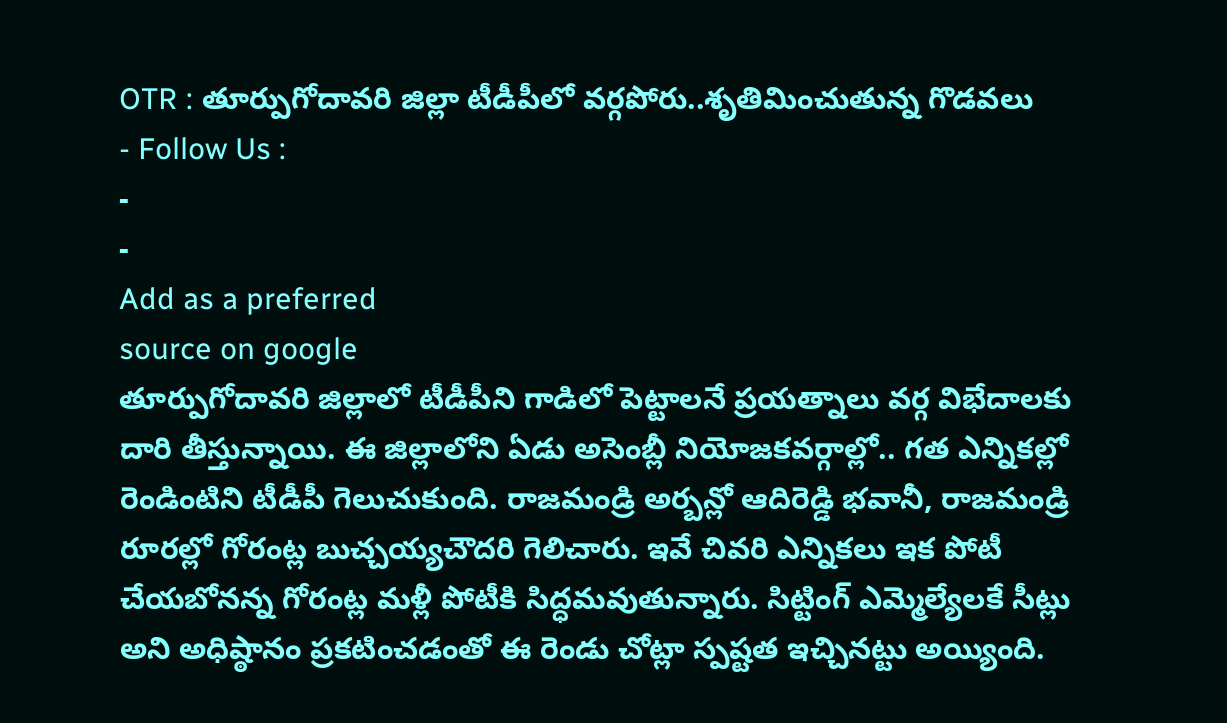OTR : తూర్పుగోదావరి జిల్లా టీడీపీలో వర్గపోరు..శృతిమించుతున్న గొడవలు
- Follow Us :
-
-
Add as a preferred
source on google
తూర్పుగోదావరి జిల్లాలో టీడీపీని గాడిలో పెట్టాలనే ప్రయత్నాలు వర్గ విభేదాలకు దారి తీస్తున్నాయి. ఈ జిల్లాలోని ఏడు అసెంబ్లీ నియోజకవర్గాల్లో.. గత ఎన్నికల్లో రెండింటిని టీడీపీ గెలుచుకుంది. రాజమండ్రి అర్బన్లో ఆదిరెడ్డి భవానీ, రాజమండ్రి రూరల్లో గోరంట్ల బుచ్చయ్యచౌదరి గెలిచారు. ఇవే చివరి ఎన్నికలు ఇక పోటీ చేయబోనన్న గోరంట్ల మళ్లీ పోటీకి సిద్ధమవుతున్నారు. సిట్టింగ్ ఎమ్మెల్యేలకే సీట్లు అని అధిష్ఠానం ప్రకటించడంతో ఈ రెండు చోట్లా స్పష్టత ఇచ్చినట్టు అయ్యింది.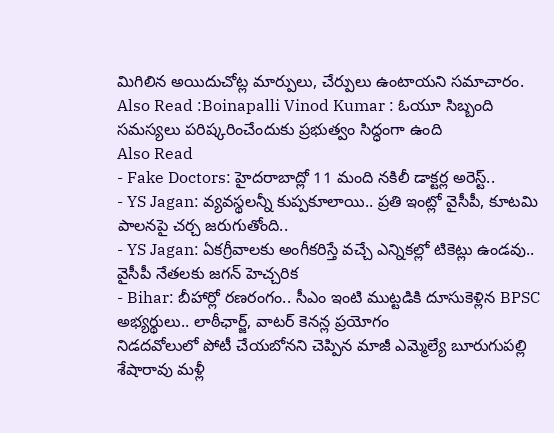మిగిలిన అయిదుచోట్ల మార్పులు, చేర్పులు ఉంటాయని సమాచారం.
Also Read :Boinapalli Vinod Kumar : ఓయూ సిబ్బంది సమస్యలు పరిష్కరించేందుకు ప్రభుత్వం సిద్ధంగా ఉంది
Also Read
- Fake Doctors: హైదరాబాద్లో 11 మంది నకిలీ డాక్టర్ల అరెస్ట్..
- YS Jagan: వ్యవస్థలన్నీ కుప్పకూలాయి.. ప్రతి ఇంట్లో వైసీపీ, కూటమి పాలనపై చర్చ జరుగుతోంది..
- YS Jagan: ఏకగ్రీవాలకు అంగీకరిస్తే వచ్చే ఎన్నికల్లో టికెట్లు ఉండవు.. వైసీపీ నేతలకు జగన్ హెచ్చరిక
- Bihar: బీహార్లో రణరంగం.. సీఎం ఇంటి ముట్టడికి దూసుకెళ్లిన BPSC అభ్యర్థులు.. లాఠీఛార్జ్, వాటర్ కెనన్ల ప్రయోగం
నిడదవోలులో పోటీ చేయబోనని చెప్పిన మాజీ ఎమ్మెల్యే బూరుగుపల్లి శేషారావు మళ్లీ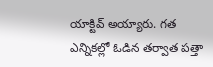యాక్టివ్ అయ్యారు. గత ఎన్నికల్లో ఓడిన తర్వాత పత్తా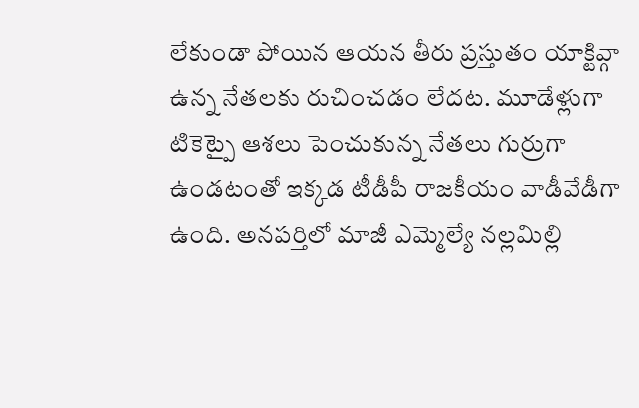లేకుండా పోయిన ఆయన తీరు ప్రస్తుతం యాక్టివ్గా ఉన్న నేతలకు రుచించడం లేదట. మూడేళ్లుగా టికెట్పై ఆశలు పెంచుకున్న నేతలు గుర్రుగా ఉండటంతో ఇక్కడ టీడీపీ రాజకీయం వాడీవేడీగా ఉంది. అనపర్తిలో మాజీ ఎమ్మెల్యే నల్లమిల్లి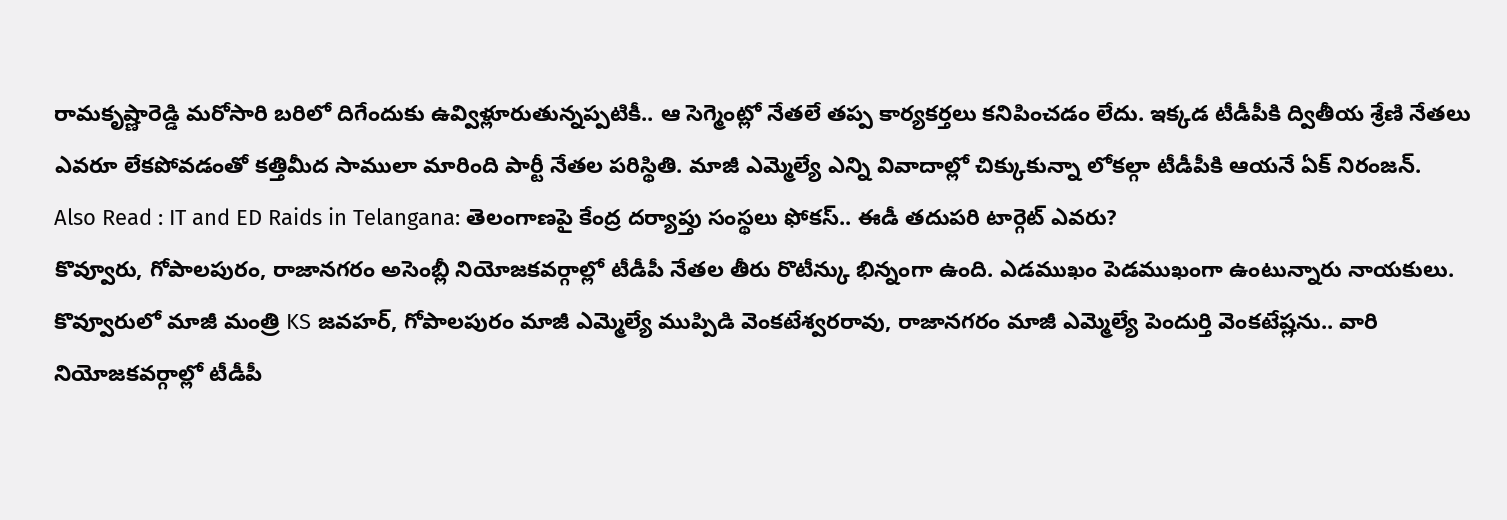రామకృష్ణారెడ్డి మరోసారి బరిలో దిగేందుకు ఉవ్విళ్లూరుతున్నప్పటికీ.. ఆ సెగ్మెంట్లో నేతలే తప్ప కార్యకర్తలు కనిపించడం లేదు. ఇక్కడ టీడీపీకి ద్వితీయ శ్రేణి నేతలు ఎవరూ లేకపోవడంతో కత్తిమీద సాములా మారింది పార్టీ నేతల పరిస్థితి. మాజీ ఎమ్మెల్యే ఎన్ని వివాదాల్లో చిక్కుకున్నా లోకల్గా టీడీపీకి ఆయనే ఏక్ నిరంజన్.
Also Read : IT and ED Raids in Telangana: తెలంగాణపై కేంద్ర దర్యాప్తు సంస్థలు ఫోకస్.. ఈడీ తదుపరి టార్గెట్ ఎవరు?
కొవ్వూరు, గోపాలపురం, రాజానగరం అసెంబ్లీ నియోజకవర్గాల్లో టీడీపీ నేతల తీరు రొటీన్కు భిన్నంగా ఉంది. ఎడముఖం పెడముఖంగా ఉంటున్నారు నాయకులు. కొవ్వూరులో మాజీ మంత్రి KS జవహర్, గోపాలపురం మాజీ ఎమ్మెల్యే ముప్పిడి వెంకటేశ్వరరావు, రాజానగరం మాజీ ఎమ్మెల్యే పెందుర్తి వెంకటేష్లను.. వారి నియోజకవర్గాల్లో టీడీపీ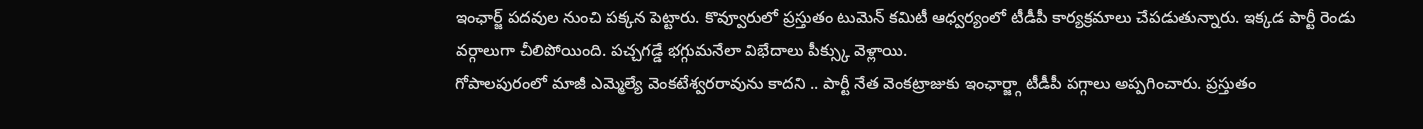ఇంఛార్జ్ పదవుల నుంచి పక్కన పెట్టారు. కొవ్వూరులో ప్రస్తుతం టుమెన్ కమిటీ ఆధ్వర్యంలో టీడీపీ కార్యక్రమాలు చేపడుతున్నారు. ఇక్కడ పార్టీ రెండు వర్గాలుగా చీలిపోయింది. పచ్చగడ్డే భగ్గుమనేలా విభేదాలు పీక్స్కు వెళ్లాయి.
గోపాలపురంలో మాజీ ఎమ్మెల్యే వెంకటేశ్వరరావును కాదని .. పార్టీ నేత వెంకట్రాజుకు ఇంఛార్జ్గా టీడీపీ పగ్గాలు అప్పగించారు. ప్రస్తుతం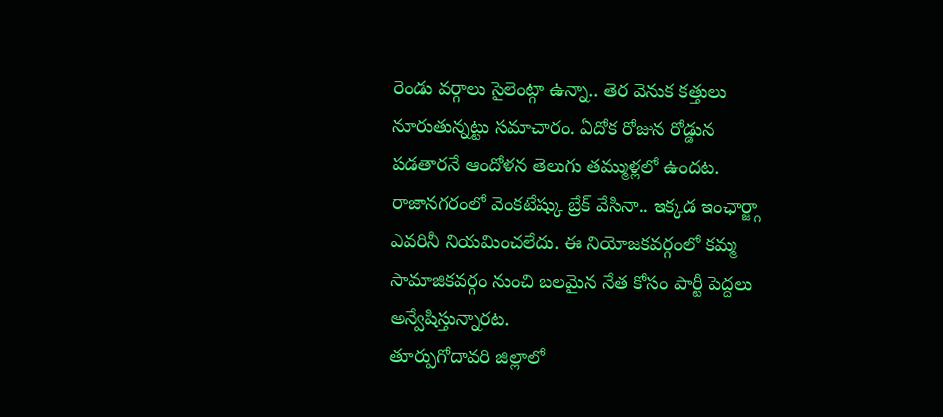రెండు వర్గాలు సైలెంట్గా ఉన్నా.. తెర వెనుక కత్తులు నూరుతున్నట్టు సమాచారం. ఏదోక రోజున రోడ్డున పడతారనే ఆందోళన తెలుగు తమ్ముళ్లలో ఉందట. రాజానగరంలో వెంకటేష్కు బ్రేక్ వేసినా.. ఇక్కడ ఇంఛార్జ్గా ఎవరినీ నియమించలేదు. ఈ నియోజకవర్గంలో కమ్మ సామాజికవర్గం నుంచి బలమైన నేత కోసం పార్టీ పెద్దలు అన్వేషిస్తున్నారట.
తూర్పుగోదావరి జిల్లాలో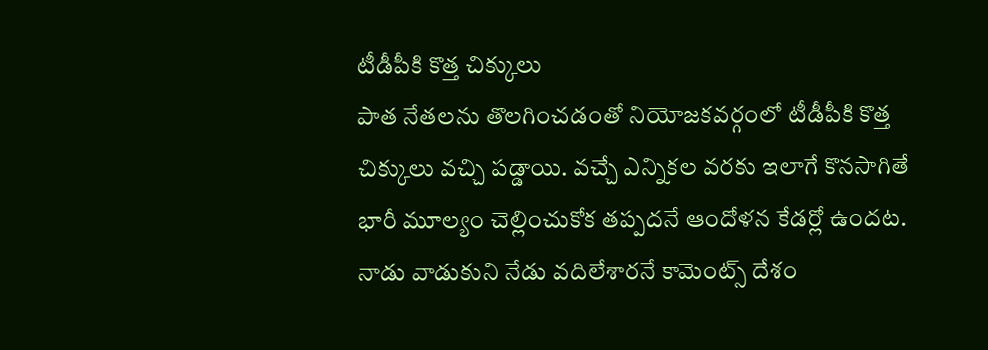టీడీపీకి కొత్త చిక్కులు
పాత నేతలను తొలగించడంతో నియోజకవర్గంలో టీడీపీకి కొత్త చిక్కులు వచ్చి పడ్డాయి. వచ్చే ఎన్నికల వరకు ఇలాగే కొనసాగితే భారీ మూల్యం చెల్లించుకోక తప్పదనే ఆందోళన కేడర్లో ఉందట. నాడు వాడుకుని నేడు వదిలేశారనే కామెంట్స్ దేశం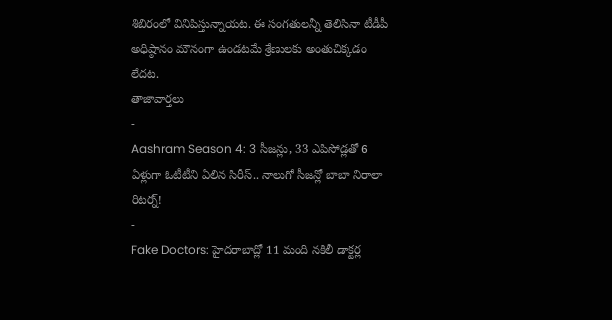శిబిరంలో వినిపిస్తున్నాయట. ఈ సంగతులన్నీ తెలిసినా టీడీపీ అధిష్ఠానం మౌనంగా ఉండటమే శ్రేణులకు అంతుచిక్కడం లేదట.
తాజావార్తలు
-
Aashram Season 4: 3 సీజన్లు, 33 ఎపిసోడ్లతో 6 ఏళ్లుగా ఓటీటీని ఏలిన సిరీస్.. నాలుగో సీజన్లో బాబా నిరాలా రిటర్న్!
-
Fake Doctors: హైదరాబాద్లో 11 మంది నకిలీ డాక్టర్ల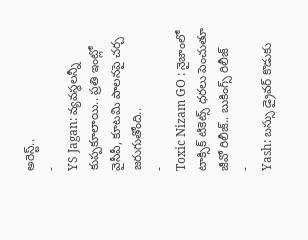అరెస్ట్..
-
YS Jagan: వ్యవస్థలన్నీ కుప్పకూలాయి.. ప్రతి ఇంట్లో వైసీపీ, కూటమి పాలనపై చర్చ జరుగుతోంది..
-
Toxic Nizam GO : నైజాంలో టాక్సిక్ టికెట్స్ ధరలు పెంచుతూ జీవో రిలీజ్.. బుకింగ్స్ రిలీజ్
-
Yash: బస్సు డ్రైవర్ కొడుకు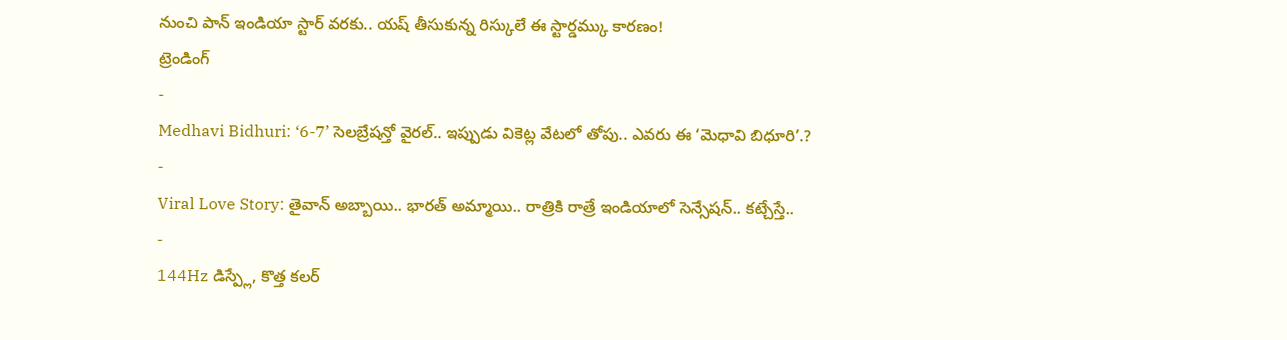నుంచి పాన్ ఇండియా స్టార్ వరకు.. యష్ తీసుకున్న రిస్కులే ఈ స్టార్డమ్కు కారణం!
ట్రెండింగ్
-
Medhavi Bidhuri: ‘6-7’ సెలబ్రేషన్తో వైరల్.. ఇప్పుడు వికెట్ల వేటలో తోపు.. ఎవరు ఈ ‘మెధావి బిధూరి’.?
-
Viral Love Story: తైవాన్ అబ్బాయి.. భారత్ అమ్మాయి.. రాత్రికి రాత్రే ఇండియాలో సెన్సేషన్.. కట్చేస్తే..
-
144Hz డిస్ప్లే, కొత్త కలర్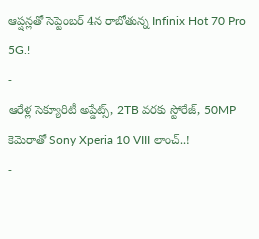ఆప్షన్లతో సెప్టెంబర్ 4న రాబోతున్న Infinix Hot 70 Pro 5G.!
-
ఆరేళ్ల సెక్యూరిటీ అప్డేట్స్, 2TB వరకు స్టోరేజ్, 50MP కెమెరాతో Sony Xperia 10 VIII లాంచ్..!
-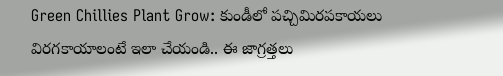Green Chillies Plant Grow: కుండీలో పచ్చిమిరపకాయలు విరగకాయాలంటే ఇలా చేయండి.. ఈ జాగ్రత్తలు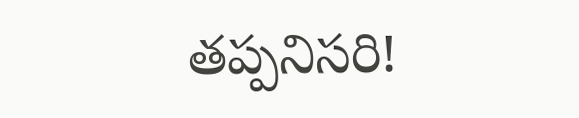తప్పనిసరి!